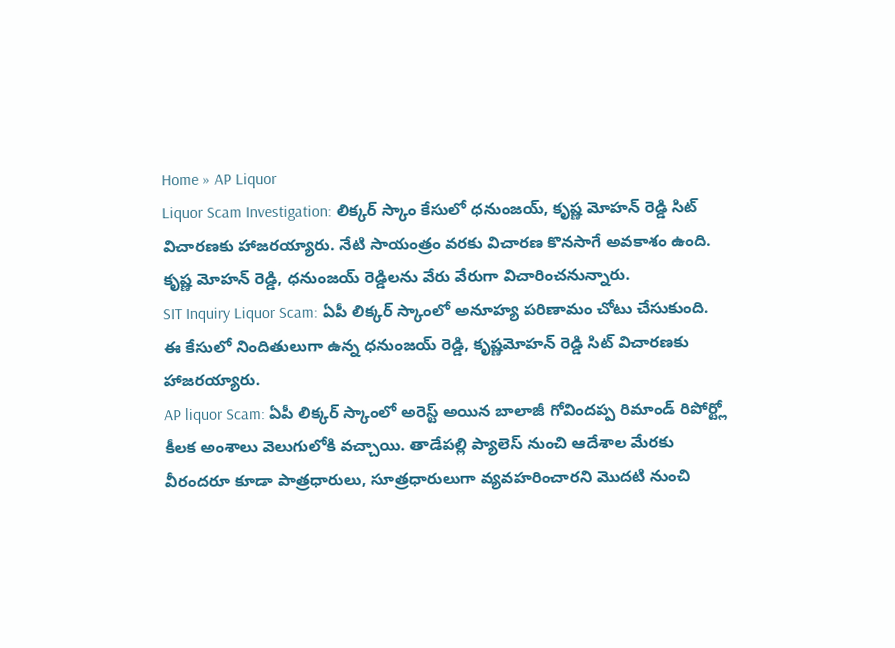Home » AP Liquor
Liquor Scam Investigation: లిక్కర్ స్కాం కేసులో ధనుంజయ్, కృష్ణ మోహన్ రెడ్డి సిట్ విచారణకు హాజరయ్యారు. నేటి సాయంత్రం వరకు విచారణ కొనసాగే అవకాశం ఉంది. కృష్ణ మోహన్ రెడ్డి, ధనుంజయ్ రెడ్డిలను వేరు వేరుగా విచారించనున్నారు.
SIT Inquiry Liquor Scam: ఏపీ లిక్కర్ స్కాంలో అనూహ్య పరిణామం చోటు చేసుకుంది. ఈ కేసులో నిందితులుగా ఉన్న ధనుంజయ్ రెడ్డి, కృష్ణమోహన్ రెడ్డి సిట్ విచారణకు హాజరయ్యారు.
AP liquor Scam: ఏపీ లిక్కర్ స్కాంలో అరెస్ట్ అయిన బాలాజీ గోవిందప్ప రిమాండ్ రిపోర్ట్లో కీలక అంశాలు వెలుగులోకి వచ్చాయి. తాడేపల్లి ప్యాలెస్ నుంచి ఆదేశాల మేరకు వీరందరూ కూడా పాత్రధారులు, సూత్రధారులుగా వ్యవహరించారని మొదటి నుంచి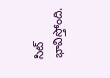సిట్ భావిస్తోంది.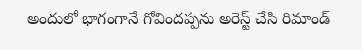అందులో భాగంగానే గోవిందప్పను అరెస్ట్ చేసి రిమాండ్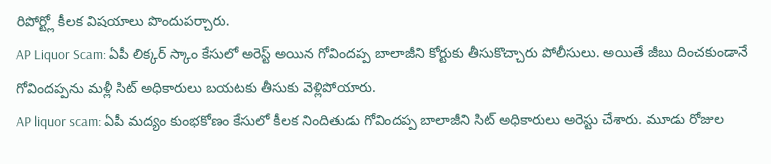రిపోర్ట్లో కీలక విషయాలు పొందుపర్చారు.
AP Liquor Scam: ఏపీ లిక్కర్ స్కాం కేసులో అరెస్ట్ అయిన గోవిందప్ప బాలాజీని కోర్టుకు తీసుకొచ్చారు పోలీసులు. అయితే జీబు దించకుండానే గోవిందప్పను మళ్లీ సిట్ అధికారులు బయటకు తీసుకు వెళ్లిపోయారు.
AP liquor scam: ఏపీ మద్యం కుంభకోణం కేసులో కీలక నిందితుడు గోవిందప్ప బాలాజీని సిట్ అధికారులు అరెస్టు చేశారు. మూడు రోజుల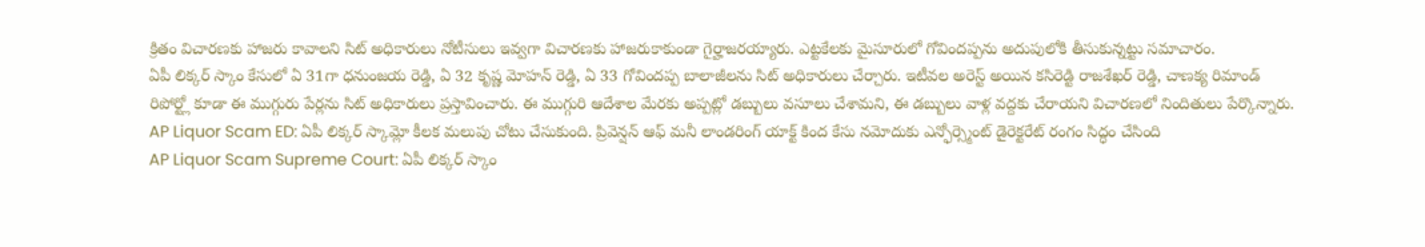క్రితం విచారణకు హాజరు కావాలని సిట్ అధికారులు నోటీసులు ఇవ్వగా విచారణకు హాజరుకాకుండా గైర్హాజరయ్యారు. ఎట్టకేలకు మైసూరులో గోవిందప్పను అదుపులోకి తీసుకున్నట్టు సమాచారం.
ఏపీ లిక్కర్ స్కాం కేసులో ఏ 31గా ధనుంజయ రెడ్డి, ఏ 32 కృష్ణ మోహన్ రెడ్డి, ఏ 33 గోవిందప్ప బాలాజీలను సిట్ అధికారులు చేర్చారు. ఇటీవల అరెస్ట్ అయిన కసిరెడ్టి రాజశేఖర్ రెడ్డి, చాణక్య రిమాండ్ రిపోర్ట్లో కూడా ఈ ముగ్గురు పేర్లను సిట్ అధికారులు ప్రస్తావించారు. ఈ ముగ్గురి ఆదేశాల మేరకు అప్పట్లో డబ్బులు వసూలు చేశామని, ఈ డబ్బులు వాళ్ల వద్దకు చేరాయని విచారణలో నిందితులు పేర్కొన్నారు.
AP Liquor Scam ED: ఏపీ లిక్కర్ స్కామ్లో కీలక మలుపు చోటు చేసుకుంది. ప్రివెన్షన్ ఆఫ్ మనీ లాండరింగ్ యాక్ట్ కింద కేసు నమోదుకు ఎన్ఫోర్స్మెంట్ డైరెక్టరేట్ రంగం సిద్ధం చేసింది
AP Liquor Scam Supreme Court: ఏపీ లిక్కర్ స్కాం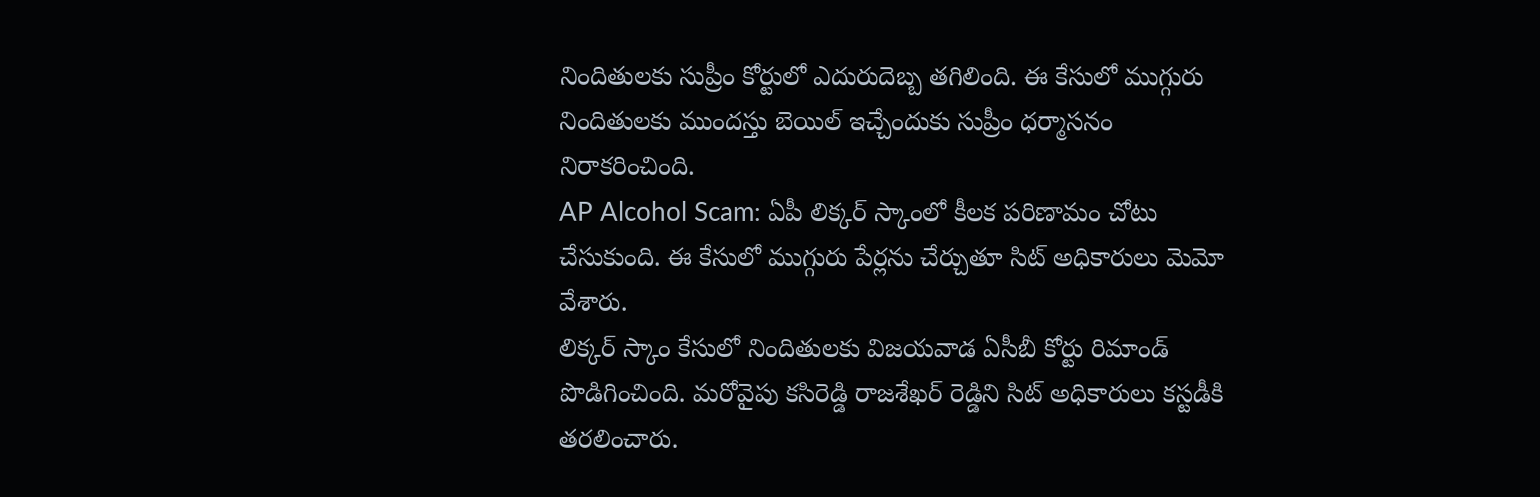నిందితులకు సుప్రీం కోర్టులో ఎదురుదెబ్బ తగిలింది. ఈ కేసులో ముగ్గురు నిందితులకు ముందస్తు బెయిల్ ఇచ్చేందుకు సుప్రీం ధర్మాసనం నిరాకరించింది.
AP Alcohol Scam: ఏపీ లిక్కర్ స్కాంలో కీలక పరిణామం చోటు చేసుకుంది. ఈ కేసులో ముగ్గురు పేర్లను చేర్చుతూ సిట్ అధికారులు మెమో వేశారు.
లిక్కర్ స్కాం కేసులో నిందితులకు విజయవాడ ఏసీబీ కోర్టు రిమాండ్ పొడిగించింది. మరోవైపు కసిరెడ్డి రాజశేఖర్ రెడ్డిని సిట్ అధికారులు కస్టడీకి తరలించారు.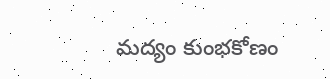మద్యం కుంభకోణం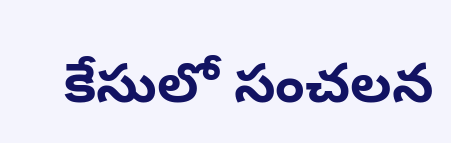కేసులో సంచలన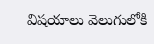విషయాలు వెలుగులోకి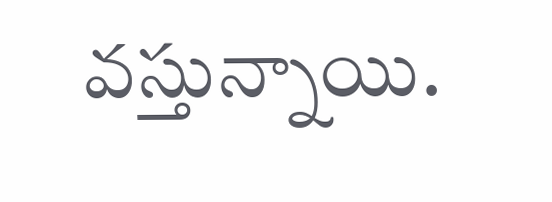వస్తున్నాయి.